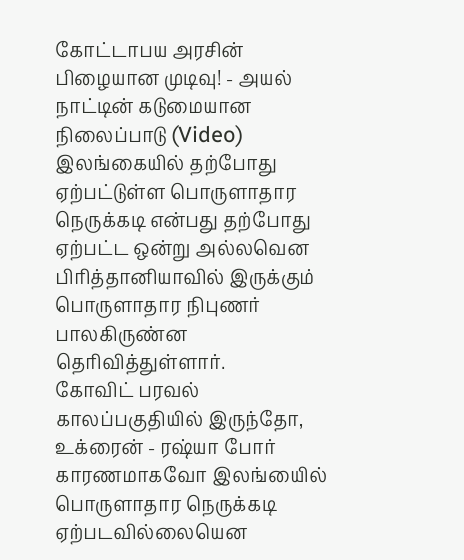கோட்டாபய அரசின் பிழையான முடிவு! - அயல் நாட்டின் கடுமையான நிலைப்பாடு (Video)
இலங்கையில் தற்போது ஏற்பட்டுள்ள பொருளாதார நெருக்கடி என்பது தற்போது ஏற்பட்ட ஒன்று அல்லவென பிரித்தானியாவில் இருக்கும் பொருளாதார நிபுணர் பாலகிருண்ன தெரிவித்துள்ளார்.
கோவிட் பரவல் காலப்பகுதியில் இருந்தோ, உக்ரைன் - ரஷ்யா போர் காரணமாகவோ இலங்யைில் பொருளாதார நெருக்கடி ஏற்படவில்லையென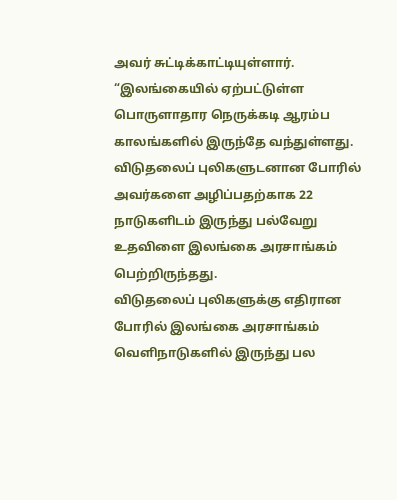அவர் சுட்டிக்காட்டியுள்ளார்.
“இலங்கையில் ஏற்பட்டுள்ள பொருளாதார நெருக்கடி ஆரம்ப காலங்களில் இருந்தே வந்துள்ளது. விடுதலைப் புலிகளுடனான போரில் அவர்களை அழிப்பதற்காக 22 நாடுகளிடம் இருந்து பல்வேறு உதவிளை இலங்கை அரசாங்கம் பெற்றிருந்தது.
விடுதலைப் புலிகளுக்கு எதிரான போரில் இலங்கை அரசாங்கம் வெளிநாடுகளில் இருந்து பல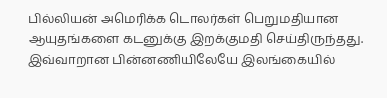பில்லியன் அமெரிக்க டொலர்கள் பெறுமதியான ஆயுதங்களை கடனுக்கு இறக்குமதி செய்திருந்தது. இவ்வாறான பின்னணியிலேயே இலங்கையில்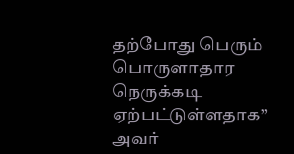தற்போது பெரும் பொருளாதார நெருக்கடி ஏற்பட்டுள்ளதாக” அவர்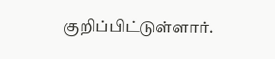குறிப்பிட்டுள்ளார்.